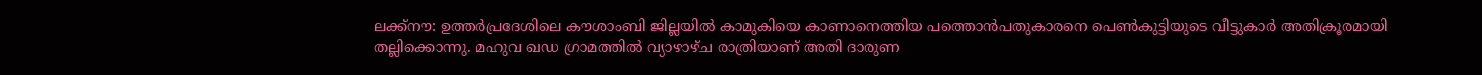ലക്ക്നൗ: ഉത്തർപ്രദേശിലെ കൗശാംബി ജില്ലയിൽ കാമുകിയെ കാണാനെത്തിയ പത്തൊൻപതുകാരനെ പെൺകുട്ടിയുടെ വീട്ടുകാർ അതിക്രൂരമായി തല്ലിക്കൊന്നു. മഹുവ ഖഡ ഗ്രാമത്തിൽ വ്യാഴാഴ്ച രാത്രിയാണ് അതി ദാരുണ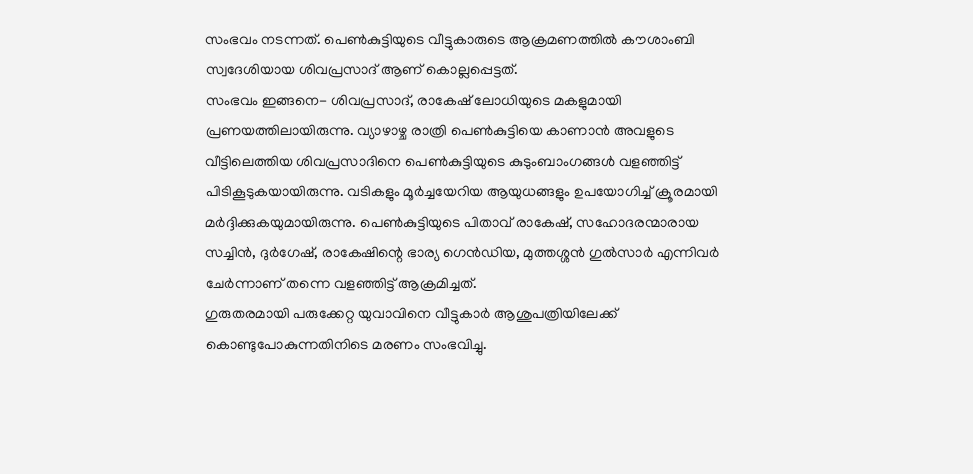സംഭവം നടന്നത്. പെൺകുട്ടിയുടെ വീട്ടുകാരുടെ ആക്രമണത്തിൽ കൗശാംബി സ്വദേശിയായ ശിവപ്രസാദ് ആണ് കൊല്ലപ്പെട്ടത്.
സംഭവം ഇങ്ങനെ- ശിവപ്രസാദ്, രാകേഷ് ലോധിയുടെ മകളുമായി പ്രണയത്തിലായിരുന്നു. വ്യാഴാഴ്ച രാത്രി പെൺകുട്ടിയെ കാണാൻ അവളുടെ വീട്ടിലെത്തിയ ശിവപ്രസാദിനെ പെൺകുട്ടിയുടെ കുടുംബാംഗങ്ങൾ വളഞ്ഞിട്ട് പിടികൂടുകയായിരുന്നു. വടികളും മൂർച്ചയേറിയ ആയുധങ്ങളും ഉപയോഗിച്ച് ക്രൂരമായി മർദ്ദിക്കുകയുമായിരുന്നു. പെൺകുട്ടിയുടെ പിതാവ് രാകേഷ്, സഹോദരന്മാരായ സച്ചിൻ, ദുർഗേഷ്, രാകേഷിന്റെ ഭാര്യ ഗെൻഡിയ, മുത്തശ്ശൻ ഗുൽസാർ എന്നിവർ ചേർന്നാണ് തന്നെ വളഞ്ഞിട്ട് ആക്രമിച്ചത്.
ഗുരുതരമായി പരുക്കേറ്റ യുവാവിനെ വീട്ടുകാർ ആശുപത്രിയിലേക്ക് കൊണ്ടുപോകുന്നതിനിടെ മരണം സംഭവിച്ചു.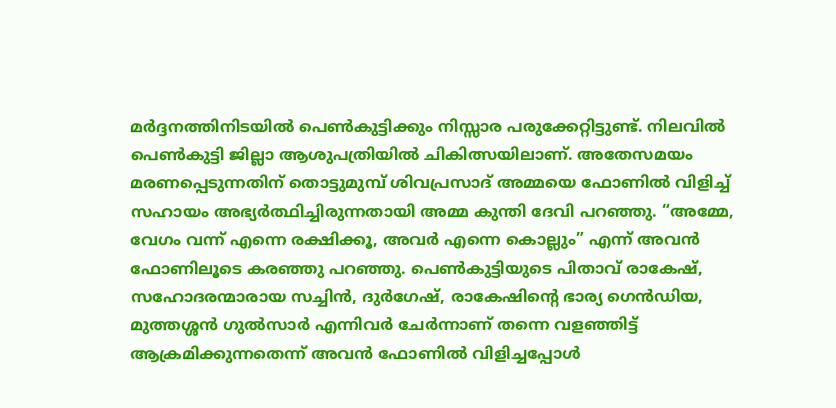മർദ്ദനത്തിനിടയിൽ പെൺകുട്ടിക്കും നിസ്സാര പരുക്കേറ്റിട്ടുണ്ട്. നിലവിൽ പെൺകുട്ടി ജില്ലാ ആശുപത്രിയിൽ ചികിത്സയിലാണ്. അതേസമയം മരണപ്പെടുന്നതിന് തൊട്ടുമുമ്പ് ശിവപ്രസാദ് അമ്മയെ ഫോണിൽ വിളിച്ച് സഹായം അഭ്യർത്ഥിച്ചിരുന്നതായി അമ്മ കുന്തി ദേവി പറഞ്ഞു. “അമ്മേ, വേഗം വന്ന് എന്നെ രക്ഷിക്കൂ, അവർ എന്നെ കൊല്ലും” എന്ന് അവൻ ഫോണിലൂടെ കരഞ്ഞു പറഞ്ഞു. പെൺകുട്ടിയുടെ പിതാവ് രാകേഷ്, സഹോദരന്മാരായ സച്ചിൻ, ദുർഗേഷ്, രാകേഷിന്റെ ഭാര്യ ഗെൻഡിയ, മുത്തശ്ശൻ ഗുൽസാർ എന്നിവർ ചേർന്നാണ് തന്നെ വളഞ്ഞിട്ട് ആക്രമിക്കുന്നതെന്ന് അവൻ ഫോണിൽ വിളിച്ചപ്പോൾ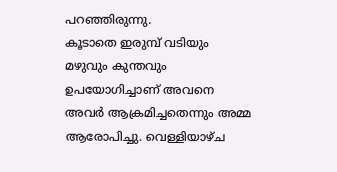പറഞ്ഞിരുന്നു.
കൂടാതെ ഇരുമ്പ് വടിയും മഴുവും കുന്തവും ഉപയോഗിച്ചാണ് അവനെ അവർ ആക്രമിച്ചതെന്നും അമ്മ ആരോപിച്ചു. വെള്ളിയാഴ്ച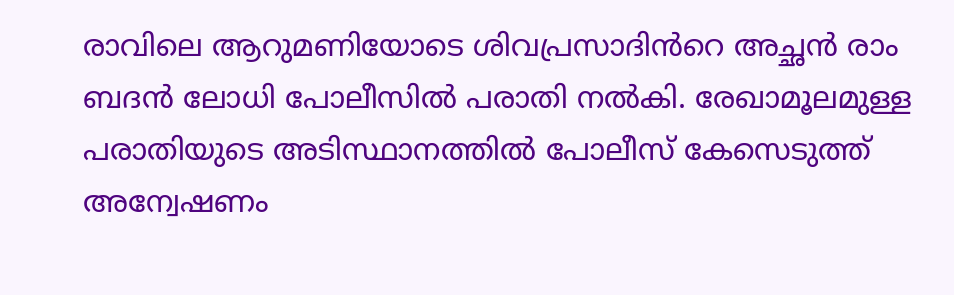രാവിലെ ആറുമണിയോടെ ശിവപ്രസാദിൻറെ അച്ഛൻ രാം ബദൻ ലോധി പോലീസിൽ പരാതി നൽകി. രേഖാമൂലമുള്ള പരാതിയുടെ അടിസ്ഥാനത്തിൽ പോലീസ് കേസെടുത്ത് അന്വേഷണം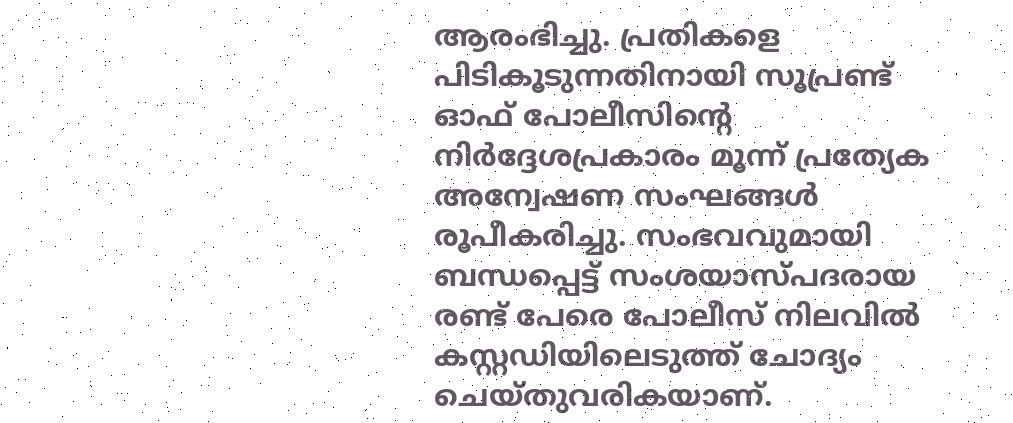ആരംഭിച്ചു. പ്രതികളെ പിടികൂടുന്നതിനായി സൂപ്രണ്ട് ഓഫ് പോലീസിന്റെ നിർദ്ദേശപ്രകാരം മൂന്ന് പ്രത്യേക അന്വേഷണ സംഘങ്ങൾ രൂപീകരിച്ചു. സംഭവവുമായി ബന്ധപ്പെട്ട് സംശയാസ്പദരായ രണ്ട് പേരെ പോലീസ് നിലവിൽ കസ്റ്റഡിയിലെടുത്ത് ചോദ്യം ചെയ്തുവരികയാണ്.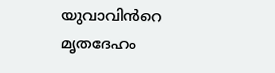യുവാവിൻറെ മൃതദേഹം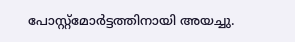പോസ്റ്റ്മോർട്ടത്തിനായി അയച്ചു.